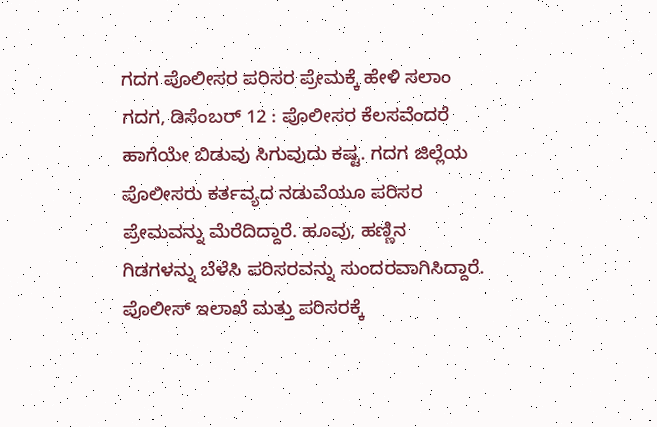ಗದಗ ಪೊಲೀಸರ ಪರಿಸರ ಪ್ರೇಮಕ್ಕೆ ಹೇಳಿ ಸಲಾಂ
ಗದಗ, ಡಿಸೆಂಬರ್ 12 : ಪೊಲೀಸರ ಕೆಲಸವೆಂದರೆ ಹಾಗೆಯೇ ಬಿಡುವು ಸಿಗುವುದು ಕಷ್ಟ. ಗದಗ ಜಿಲ್ಲೆಯ ಪೊಲೀಸರು ಕರ್ತವ್ಯದ ನಡುವೆಯೂ ಪರಿಸರ ಪ್ರೇಮವನ್ನು ಮೆರೆದಿದ್ದಾರೆ. ಹೂವು, ಹಣ್ಣಿನ ಗಿಡಗಳನ್ನು ಬೆಳೆಸಿ ಪರಿಸರವನ್ನು ಸುಂದರವಾಗಿಸಿದ್ದಾರೆ.
ಪೊಲೀಸ್ ಇಲಾಖೆ ಮತ್ತು ಪರಿಸರಕ್ಕೆ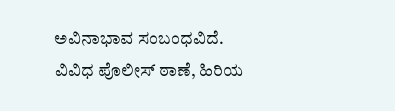ಅವಿನಾಭಾವ ಸಂಬಂಧವಿದೆ. ವಿವಿಧ ಪೊಲೀಸ್ ಠಾಣೆ, ಹಿರಿಯ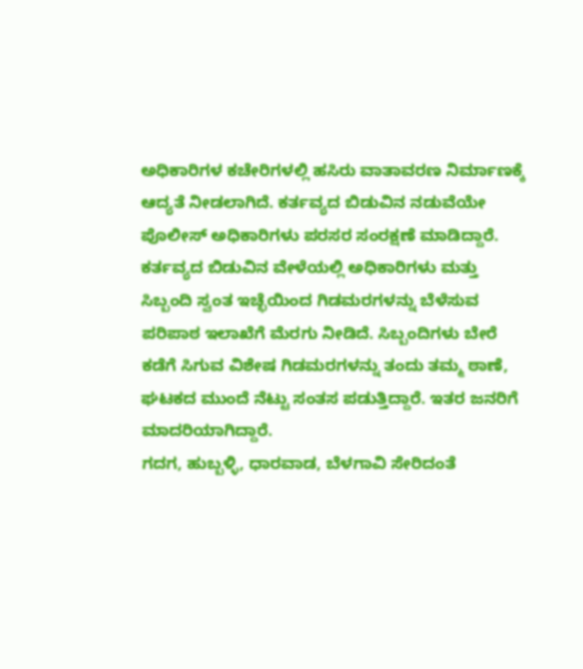ಅಧಿಕಾರಿಗಳ ಕಚೇರಿಗಳಲ್ಲಿ ಹಸಿರು ವಾತಾವರಣ ನಿರ್ಮಾಣಕ್ಕೆ ಆದ್ಯತೆ ನೀಡಲಾಗಿದೆ. ಕರ್ತವ್ಯದ ಬಿಡುವಿನ ನಡುವೆಯೇ ಪೊಲೀಸ್ ಅಧಿಕಾರಿಗಳು ಪರಸರ ಸಂರಕ್ಷಣೆ ಮಾಡಿದ್ದಾರೆ.
ಕರ್ತವ್ಯದ ಬಿಡುವಿನ ವೇಳೆಯಲ್ಲಿ ಅಧಿಕಾರಿಗಳು ಮತ್ತು ಸಿಬ್ಬಂದಿ ಸ್ವಂತ ಇಚ್ಛೆಯಿಂದ ಗಿಡಮರಗಳನ್ನು ಬೆಳೆಸುವ ಪರಿಪಾಠ ಇಲಾಖೆಗೆ ಮೆರಗು ನೀಡಿದೆ. ಸಿಬ್ಬಂದಿಗಳು ಬೇರೆ ಕಡೆಗೆ ಸಿಗುವ ವಿಶೇಷ ಗಿಡಮರಗಳನ್ನು ತಂದು ತಮ್ಮ ಠಾಣೆ, ಘಟಕದ ಮುಂದೆ ನೆಟ್ಟು ಸಂತಸ ಪಡುತ್ತಿದ್ದಾರೆ. ಇತರ ಜನರಿಗೆ ಮಾದರಿಯಾಗಿದ್ದಾರೆ.
ಗದಗ, ಹುಬ್ಬಳ್ಳಿ, ಧಾರವಾಡ, ಬೆಳಗಾವಿ ಸೇರಿದಂತೆ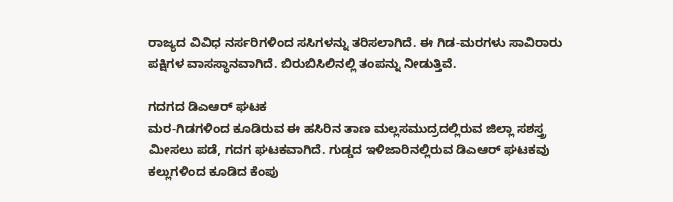ರಾಜ್ಯದ ವಿವಿಧ ನರ್ಸರಿಗಳಿಂದ ಸಸಿಗಳನ್ನು ತರಿಸಲಾಗಿದೆ. ಈ ಗಿಡ-ಮರಗಳು ಸಾವಿರಾರು ಪಕ್ಷಿಗಳ ವಾಸಸ್ಥಾನವಾಗಿದೆ. ಬಿರುಬಿಸಿಲಿನಲ್ಲಿ ತಂಪನ್ನು ನೀಡುತ್ತಿವೆ.

ಗದಗದ ಡಿಎಆರ್ ಘಟಕ
ಮರ-ಗಿಡಗಳಿಂದ ಕೂಡಿರುವ ಈ ಹಸಿರಿನ ತಾಣ ಮಲ್ಲಸಮುದ್ರದಲ್ಲಿರುವ ಜಿಲ್ಲಾ ಸಶಸ್ತ್ರ ಮೀಸಲು ಪಡೆ, ಗದಗ ಘಟಕವಾಗಿದೆ. ಗುಡ್ಡದ ಇಳಿಜಾರಿನಲ್ಲಿರುವ ಡಿಎಆರ್ ಘಟಕವು ಕಲ್ಲುಗಳಿಂದ ಕೂಡಿದ ಕೆಂಪು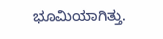ಭೂಮಿಯಾಗಿತ್ತು.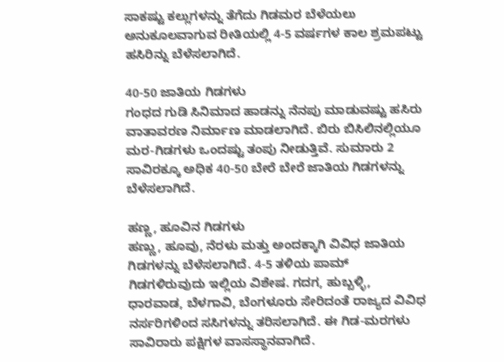ಸಾಕಷ್ಟು ಕಲ್ಲುಗಳನ್ನು ತೆಗೆದು ಗಿಡಮರ ಬೆಳೆಯಲು ಅನುಕೂಲವಾಗುವ ರೀತಿಯಲ್ಲಿ 4-5 ವರ್ಷಗಳ ಕಾಲ ಶ್ರಮಪಟ್ಟು ಹಸಿರಿನ್ನು ಬೆಳೆಸಲಾಗಿದೆ.

40-50 ಜಾತಿಯ ಗಿಡಗಳು
ಗಂಧದ ಗುಡಿ ಸಿನಿಮಾದ ಹಾಡನ್ನು ನೆನಪು ಮಾಡುವಷ್ಟು ಹಸಿರು ವಾತಾವರಣ ನಿರ್ಮಾಣ ಮಾಡಲಾಗಿದೆ. ಬಿರು ಬಿಸಿಲಿನಲ್ಲಿಯೂ ಮರ-ಗಿಡಗಳು ಒಂದಷ್ಟು ತಂಪು ನೀಡುತ್ತಿವೆ. ಸುಮಾರು 2 ಸಾವಿರಕ್ಕೂ ಅಧಿಕ 40-50 ಬೇರೆ ಬೇರೆ ಜಾತಿಯ ಗಿಡಗಳನ್ನು ಬೆಳೆಸಲಾಗಿದೆ.

ಹಣ್ಣ, ಹೂವಿನ ಗಿಡಗಳು
ಹಣ್ಣು, ಹೂವು, ನೆರಳು ಮತ್ತು ಅಂದಕ್ಕಾಗಿ ವಿವಿಧ ಜಾತಿಯ ಗಿಡಗಳನ್ನು ಬೆಳೆಸಲಾಗಿದೆ. 4-5 ತಳಿಯ ಪಾಮ್ ಗಿಡಗಳಿರುವುದು ಇಲ್ಲಿಯ ವಿಶೇಷ. ಗದಗ, ಹುಬ್ಬಳ್ಳಿ, ಧಾರವಾಡ, ಬೆಳಗಾವಿ, ಬೆಂಗಳೂರು ಸೇರಿದಂತೆ ರಾಜ್ಯದ ವಿವಿಧ ನರ್ಸರಿಗಳಿಂದ ಸಸಿಗಳನ್ನು ತರಿಸಲಾಗಿದೆ. ಈ ಗಿಡ-ಮರಗಳು ಸಾವಿರಾರು ಪಕ್ಷಿಗಳ ವಾಸಸ್ಥಾನವಾಗಿದೆ.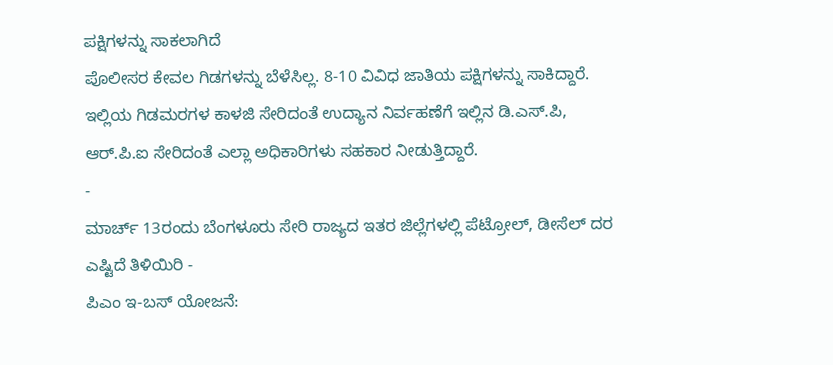ಪಕ್ಷಿಗಳನ್ನು ಸಾಕಲಾಗಿದೆ
ಪೊಲೀಸರ ಕೇವಲ ಗಿಡಗಳನ್ನು ಬೆಳೆಸಿಲ್ಲ. 8-10 ವಿವಿಧ ಜಾತಿಯ ಪಕ್ಷಿಗಳನ್ನು ಸಾಕಿದ್ದಾರೆ. ಇಲ್ಲಿಯ ಗಿಡಮರಗಳ ಕಾಳಜಿ ಸೇರಿದಂತೆ ಉದ್ಯಾನ ನಿರ್ವಹಣೆಗೆ ಇಲ್ಲಿನ ಡಿ.ಎಸ್.ಪಿ, ಆರ್.ಪಿ.ಐ ಸೇರಿದಂತೆ ಎಲ್ಲಾ ಅಧಿಕಾರಿಗಳು ಸಹಕಾರ ನೀಡುತ್ತಿದ್ದಾರೆ.
-
ಮಾರ್ಚ್ 13ರಂದು ಬೆಂಗಳೂರು ಸೇರಿ ರಾಜ್ಯದ ಇತರ ಜಿಲ್ಲೆಗಳಲ್ಲಿ ಪೆಟ್ರೋಲ್, ಡೀಸೆಲ್ ದರ ಎಷ್ಟಿದೆ ತಿಳಿಯಿರಿ -
ಪಿಎಂ ಇ-ಬಸ್ ಯೋಜನೆ: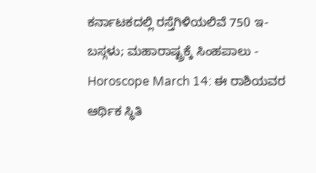ಕರ್ನಾಟಕದಲ್ಲಿ ರಸ್ತೆಗಿಳಿಯಲಿವೆ 750 ಇ-ಬಸ್ಗಳು; ಮಹಾರಾಷ್ಟ್ರಕ್ಕೆ ಸಿಂಹಪಾಲು -
Horoscope March 14: ಈ ರಾಶಿಯವರ ಆರ್ಥಿಕ ಸ್ಥಿತಿ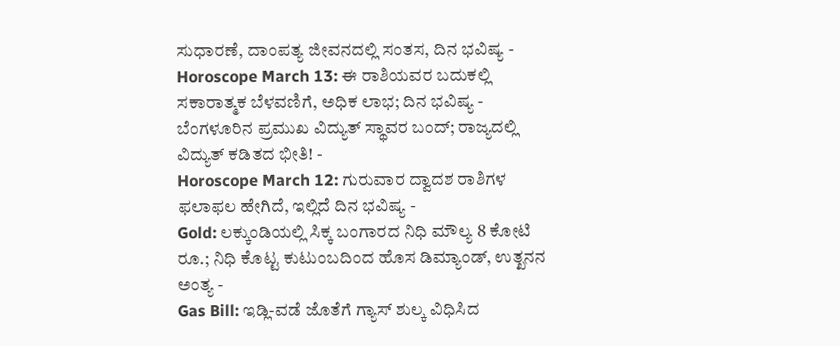ಸುಧಾರಣೆ, ದಾಂಪತ್ಯ ಜೀವನದಲ್ಲಿ ಸಂತಸ, ದಿನ ಭವಿಷ್ಯ -
Horoscope March 13: ಈ ರಾಶಿಯವರ ಬದುಕಲ್ಲಿ ಸಕಾರಾತ್ಮಕ ಬೆಳವಣಿಗೆ, ಅಧಿಕ ಲಾಭ; ದಿನ ಭವಿಷ್ಯ -
ಬೆಂಗಳೂರಿನ ಪ್ರಮುಖ ವಿದ್ಯುತ್ ಸ್ಥಾವರ ಬಂದ್; ರಾಜ್ಯದಲ್ಲಿ ವಿದ್ಯುತ್ ಕಡಿತದ ಭೀತಿ! -
Horoscope March 12: ಗುರುವಾರ ದ್ವಾದಶ ರಾಶಿಗಳ ಫಲಾಫಲ ಹೇಗಿದೆ, ಇಲ್ಲಿದೆ ದಿನ ಭವಿಷ್ಯ -
Gold: ಲಕ್ಕುಂಡಿಯಲ್ಲಿ ಸಿಕ್ಕ ಬಂಗಾರದ ನಿಧಿ ಮೌಲ್ಯ 8 ಕೋಟಿ ರೂ.; ನಿಧಿ ಕೊಟ್ಟ ಕುಟುಂಬದಿಂದ ಹೊಸ ಡಿಮ್ಯಾಂಡ್, ಉತ್ಖನನ ಅಂತ್ಯ -
Gas Bill: ಇಡ್ಲಿ-ವಡೆ ಜೊತೆಗೆ ಗ್ಯಾಸ್ ಶುಲ್ಕ ವಿಧಿಸಿದ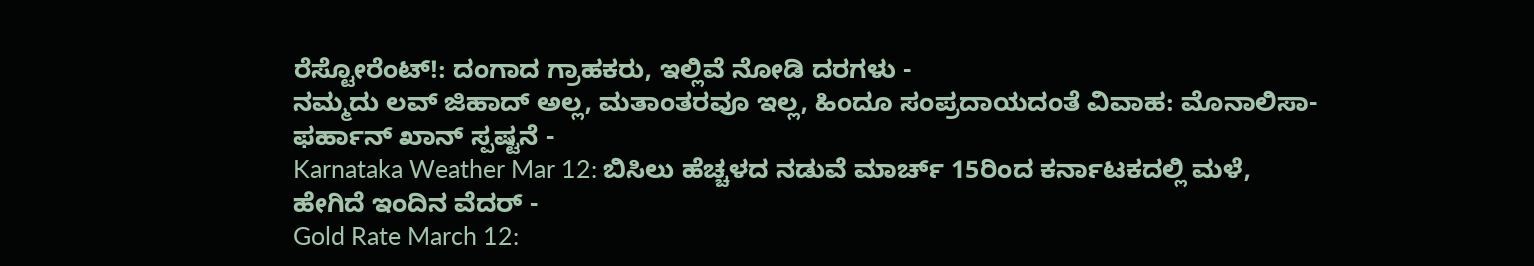ರೆಸ್ಟೋರೆಂಟ್!: ದಂಗಾದ ಗ್ರಾಹಕರು, ಇಲ್ಲಿವೆ ನೋಡಿ ದರಗಳು -
ನಮ್ಮದು ಲವ್ ಜಿಹಾದ್ ಅಲ್ಲ, ಮತಾಂತರವೂ ಇಲ್ಲ, ಹಿಂದೂ ಸಂಪ್ರದಾಯದಂತೆ ವಿವಾಹ: ಮೊನಾಲಿಸಾ-ಫರ್ಹಾನ್ ಖಾನ್ ಸ್ಪಷ್ಟನೆ -
Karnataka Weather Mar 12: ಬಿಸಿಲು ಹೆಚ್ಚಳದ ನಡುವೆ ಮಾರ್ಚ್ 15ರಿಂದ ಕರ್ನಾಟಕದಲ್ಲಿ ಮಳೆ, ಹೇಗಿದೆ ಇಂದಿನ ವೆದರ್ -
Gold Rate March 12: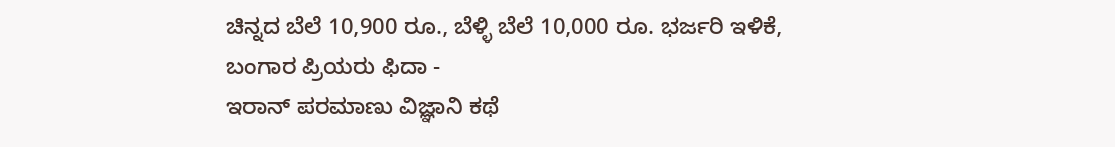ಚಿನ್ನದ ಬೆಲೆ 10,900 ರೂ., ಬೆಳ್ಳಿ ಬೆಲೆ 10,000 ರೂ. ಭರ್ಜರಿ ಇಳಿಕೆ, ಬಂಗಾರ ಪ್ರಿಯರು ಫಿದಾ -
ಇರಾನ್ ಪರಮಾಣು ವಿಜ್ಞಾನಿ ಕಥೆ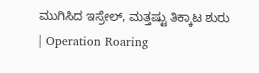ಮುಗಿಸಿದ ಇಸ್ರೇಲ್, ಮತ್ತಷ್ಟು ತಿಕ್ಕಾಟ ಶುರು | Operation Roaring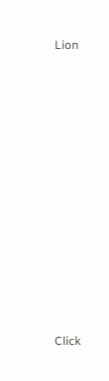Lion












Click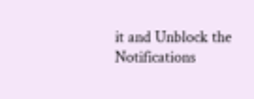it and Unblock the Notifications